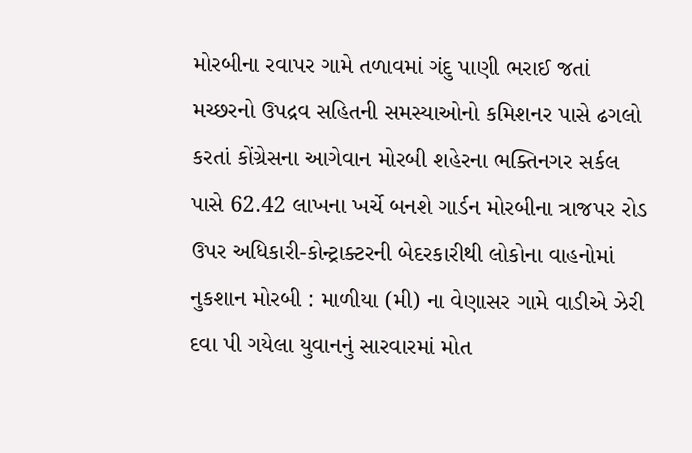મોરબીના રવાપર ગામે તળાવમાં ગંદુ પાણી ભરાઈ જતાં મચ્છરનો ઉપદ્રવ સહિતની સમસ્યાઓનો કમિશનર પાસે ઢગલો કરતાં કોંગ્રેસના આગેવાન મોરબી શહેરના ભક્તિનગર સર્કલ પાસે 62.42 લાખના ખર્ચે બનશે ગાર્ડન મોરબીના ત્રાજપર રોડ ઉપર અધિકારી-કોન્ટ્રાક્ટરની બેદરકારીથી લોકોના વાહનોમાં નુકશાન મોરબી : માળીયા (મી) ના વેણાસર ગામે વાડીએ ઝેરી દવા પી ગયેલા યુવાનનું સારવારમાં મોત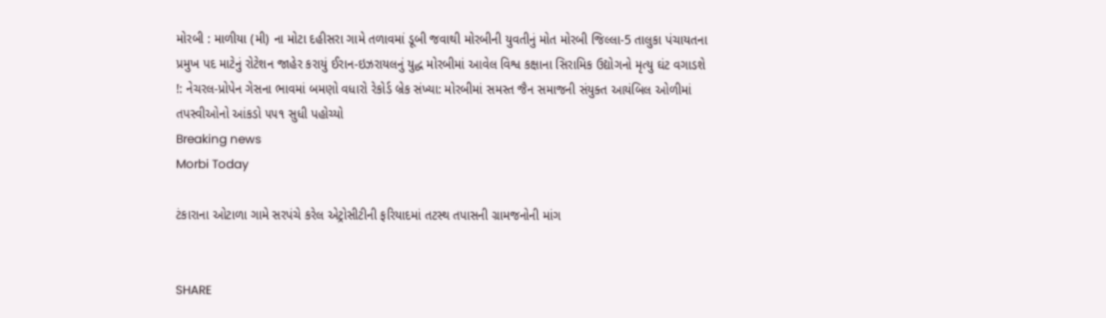મોરબી : માળીયા (મી) ના મોટા દહીસરા ગામે તળાવમાં ડૂબી જવાથી મોરબીની યુવતીનું મોત મોરબી જિલ્લા-5 તાલુકા પંચાયતના પ્રમુખ પદ માટેનું રોટેશન જાહેર કરાયું ઈરાન-ઇઝરાયલનું યુદ્ધ મોરબીમાં આવેલ વિશ્વ કક્ષાના સિરામિક ઉદ્યોગનો મૃત્યુ ઘંટ વગાડશે !: નેચરલ-પ્રોપેન ગેસના ભાવમાં બમણો વધારો રેકોર્ડ બ્રેક સંખ્યા: મોરબીમાં સમસ્ત જૈન સમાજની સંયુક્ત આયંબિલ ઓળીમાં તપસ્વીઓનો આંકડો ૫૫૧ સુધી પહોચ્યો
Breaking news
Morbi Today

ટંકારાના ઓટાળા ગામે સરપંચે કરેલ એટ્રોસીટીની ફરિયાદમાં તટસ્થ તપાસની ગ્રામજનોની માંગ


SHARE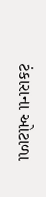ટંકારાના ઓટાળા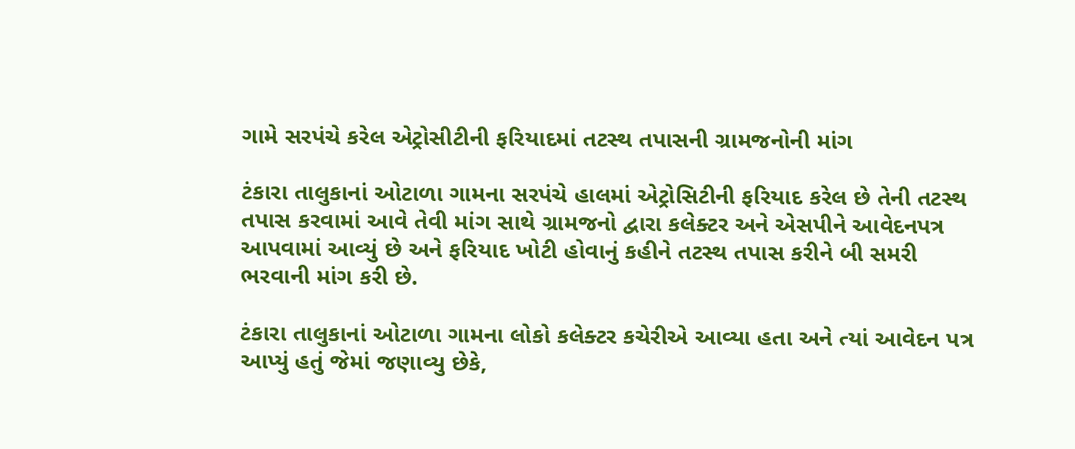ગામે સરપંચે કરેલ એટ્રોસીટીની ફરિયાદમાં તટસ્થ તપાસની ગ્રામજનોની માંગ

ટંકારા તાલુકાનાં ઓટાળા ગામના સરપંચે હાલમાં એટ્રોસિટીની ફરિયાદ કરેલ છે તેની તટસ્થ તપાસ કરવામાં આવે તેવી માંગ સાથે ગ્રામજનો દ્વારા કલેક્ટર અને એસપીને આવેદનપત્ર આપવામાં આવ્યું છે અને ફરિયાદ ખોટી હોવાનું કહીને તટસ્થ તપાસ કરીને બી સમરી ભરવાની માંગ કરી છે.

ટંકારા તાલુકાનાં ઓટાળા ગામના લોકો કલેક્ટર કચેરીએ આવ્યા હતા અને ત્યાં આવેદન પત્ર આપ્યું હતું જેમાં જણાવ્યુ છેકે,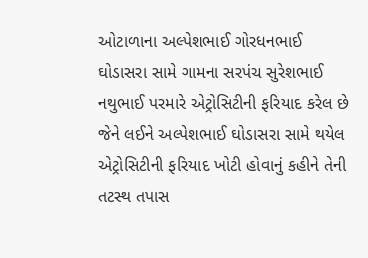ઓટાળાના અલ્પેશભાઈ ગોરધનભાઈ ઘોડાસરા સામે ગામના સરપંચ સુરેશભાઈ નથુભાઈ પરમારે એટ્રોસિટીની ફરિયાદ કરેલ છે જેને લઈને અલ્પેશભાઈ ઘોડાસરા સામે થયેલ એટ્રોસિટીની ફરિયાદ ખોટી હોવાનું કહીને તેની તટસ્થ તપાસ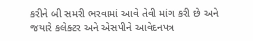કરીને બી સમરી ભરવામાં આવે તેવી માંગ કરી છે અને જયારે કલેક્ટર અને એસપીને આવેદનપત્ર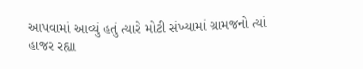આપવામાં આવ્યું હતું ત્યારે મોટી સંખ્યામાં ગ્રામજનો ત્યાં હાજર રહ્યા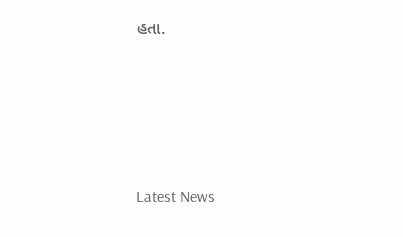હતા.






Latest News